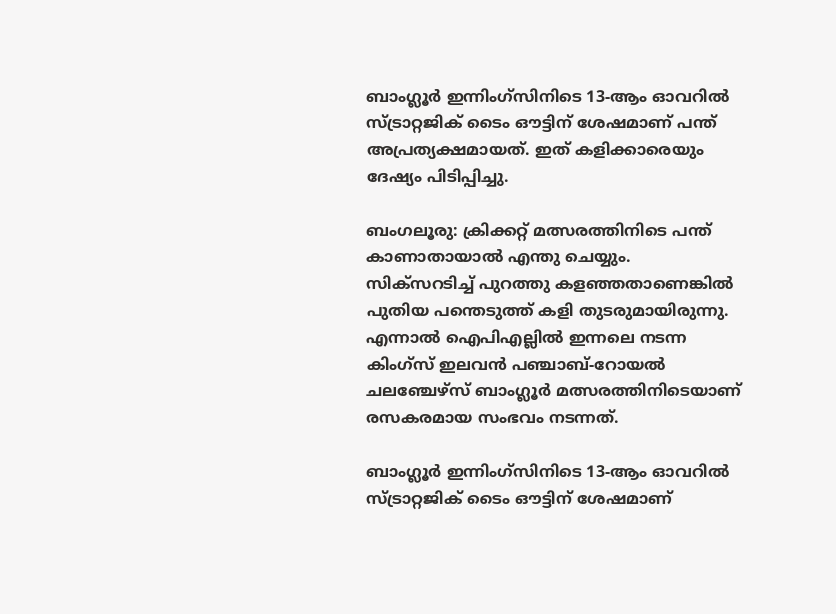ബാംഗ്ലൂര്‍ ഇന്നിംഗ്സിനിടെ 13-ആം ഓവറില്‍ സ്ട്രാറ്റജിക് ടൈം ഔട്ടിന് ശേഷമാണ് പന്ത് അപ്രത്യക്ഷമായത്. ഇത് കളിക്കാരെയും ദേഷ്യം പിടിപ്പിച്ചു.

ബംഗലൂരു: ക്രിക്കറ്റ് മത്സരത്തിനിടെ പന്ത് കാണാതായാല്‍ എന്തു ചെയ്യും. സിക്സറടിച്ച് പുറത്തു കളഞ്ഞതാണെങ്കില്‍ പുതിയ പന്തെടുത്ത് കളി തുടരുമായിരുന്നു. എന്നാല്‍ ഐപിഎല്ലില്‍ ഇന്നലെ നടന്ന കിംഗ്സ് ഇലവന്‍ പഞ്ചാബ്-റോയല്‍ ചലഞ്ചേഴ്സ് ബാംഗ്ലൂര്‍ മത്സരത്തിനിടെയാണ് രസകരമായ സംഭവം നടന്നത്.

ബാംഗ്ലൂര്‍ ഇന്നിംഗ്സിനിടെ 13-ആം ഓവറില്‍ സ്ട്രാറ്റജിക് ടൈം ഔട്ടിന് ശേഷമാണ്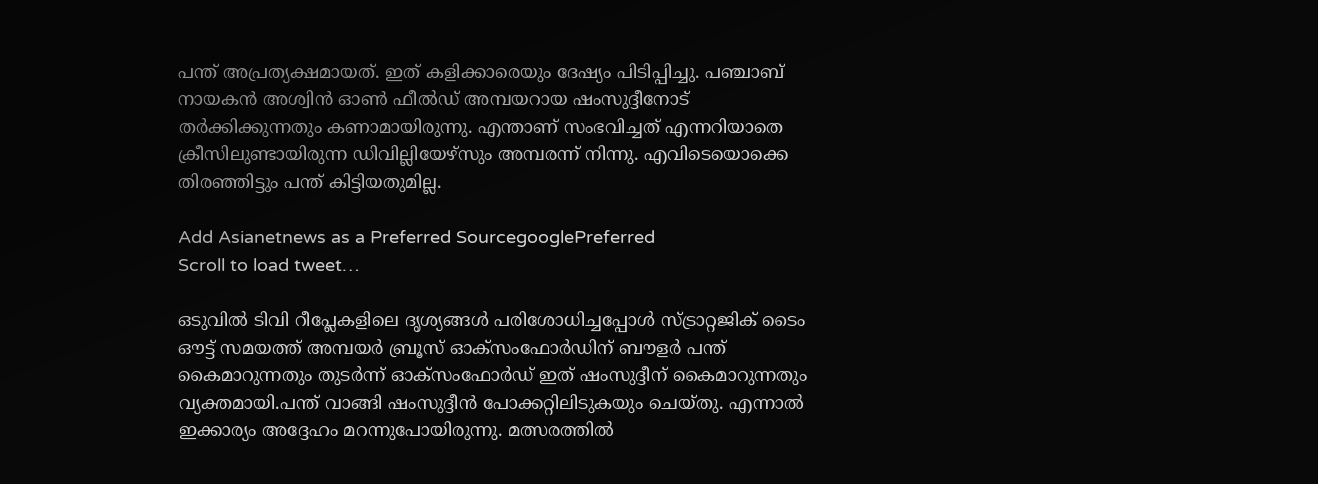പന്ത് അപ്രത്യക്ഷമായത്. ഇത് കളിക്കാരെയും ദേഷ്യം പിടിപ്പിച്ചു. പഞ്ചാബ് നായകന്‍ അശ്വിന്‍ ഓണ്‍ ഫീല്‍ഡ് അമ്പയറായ ഷംസുദ്ദീനോട് തര്‍ക്കിക്കുന്നതും കണാമായിരുന്നു. എന്താണ് സംഭവിച്ചത് എന്നറിയാതെ ക്രീസിലുണ്ടായിരുന്ന ഡിവില്ലിയേഴ്സും അമ്പരന്ന് നിന്നു. എവിടെയൊക്കെ തിരഞ്ഞിട്ടും പന്ത് കിട്ടിയതുമില്ല.

Add Asianetnews as a Preferred SourcegooglePreferred
Scroll to load tweet…

ഒടുവില്‍ ടിവി റീപ്ലേകളിലെ ദൃശ്യങ്ങള്‍ പരിശോധിച്ചപ്പോള്‍ സ്ട്രാറ്റജിക് ടൈം ഔട്ട് സമയത്ത് അമ്പയര്‍ ബ്രൂസ് ഓക്സംഫോര്‍ഡിന് ബൗളര്‍ പന്ത് കൈമാറുന്നതും തുടര്‍ന്ന് ഓക്സംഫോര്‍ഡ് ഇത് ഷംസുദ്ദീന് കൈമാറുന്നതും വ്യക്തമായി.പന്ത് വാങ്ങി ഷംസുദ്ദീന്‍ പോക്കറ്റിലിടുകയും ചെയ്തു. എന്നാല്‍ ഇക്കാര്യം അദ്ദേഹം മറന്നുപോയിരുന്നു. മത്സരത്തില്‍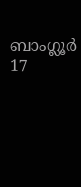ബാംഗ്ലൂര്‍ 17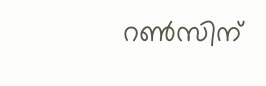റണ്‍സിന്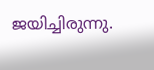ജയിച്ചിരുന്നു.